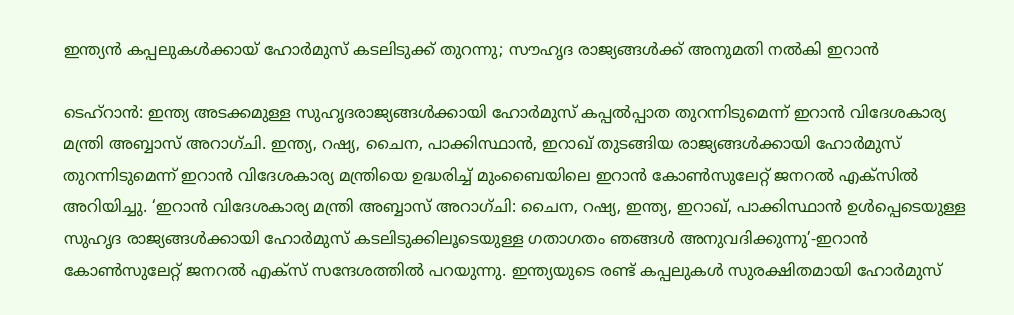ഇന്ത്യൻ കപ്പലുകൾക്കായ് ഹോർമുസ് കടലിടുക്ക് തുറന്നു; സൗഹൃദ രാജ്യങ്ങൾക്ക് അനുമതി നൽകി ഇറാൻ

ടെഹ്റാൻ: ഇന്ത്യ അടക്കമുള്ള സുഹൃദരാജ്യങ്ങൾക്കായി ഹോർമുസ് കപ്പൽപ്പാത തുറന്നിടുമെന്ന് ഇറാൻ വിദേശകാര്യ മന്ത്രി അബ്ബാസ് അറാഗ്ചി. ഇന്ത്യ, റഷ്യ, ചൈന, പാക്കിസ്ഥാൻ, ഇറാഖ് തുടങ്ങിയ രാജ്യങ്ങൾക്കായി ഹോർമുസ് തുറന്നിടുമെന്ന് ഇറാൻ വിദേശകാര്യ മന്ത്രിയെ ഉദ്ധരിച്ച് മുംബൈയിലെ ഇറാൻ കോൺസുലേറ്റ് ജനറൽ എക്സിൽ അറിയിച്ചു. ‘ഇറാൻ വിദേശകാര്യ മന്ത്രി അബ്ബാസ് അറാഗ്ചി: ചൈന, റഷ്യ, ഇന്ത്യ, ഇറാഖ്, പാക്കിസ്ഥാൻ ഉൾപ്പെടെയുള്ള സുഹൃദ രാജ്യങ്ങൾക്കായി ഹോർമുസ് കടലിടുക്കിലൂടെയുള്ള ഗതാഗതം ഞങ്ങൾ അനുവദിക്കുന്നു’-ഇറാൻ കോൺസുലേറ്റ് ജനറൽ എക്സ് സന്ദേശത്തിൽ പറയുന്നു. ഇന്ത്യയുടെ രണ്ട് കപ്പലുകൾ സുരക്ഷിതമായി ഹോർമുസ്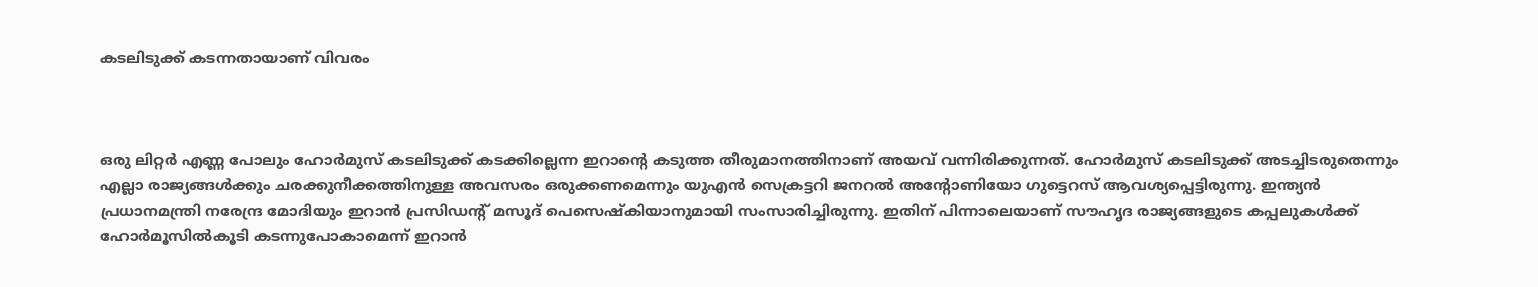കടലിടുക്ക് കടന്നതായാണ് വിവരം



ഒരു ലിറ്റർ എണ്ണ പോലും ഹോ‍ർമുസ് കടലിടുക്ക് കടക്കില്ലെന്ന ഇറാന്‍റെ കടുത്ത തീരുമാനത്തിനാണ് അയവ് വന്നിരിക്കുന്നത്. ഹോർമുസ് കടലിടുക്ക് അടച്ചിടരുതെന്നും എല്ലാ രാജ്യങ്ങൾക്കും ചരക്കുനീക്കത്തിനുള്ള അവസരം ഒരുക്കണമെന്നും യുഎൻ സെക്രട്ടറി ജനറൽ അന്റോണിയോ ഗുട്ടെറസ് ആവശ്യപ്പെട്ടിരുന്നു. ഇന്ത്യൻ പ്രധാനമന്ത്രി നരേന്ദ്ര മോദിയും ഇറാൻ പ്രസിഡന്‍റ് മസൂദ് പെസെഷ്‌കിയാനുമായി സംസാരിച്ചിരുന്നു. ഇതിന് പിന്നാലെയാണ് സൗഹൃദ രാജ്യങ്ങളുടെ കപ്പലുകൾക്ക് ഹോർമൂസിൽകൂടി കടന്നുപോകാമെന്ന് ഇറാൻ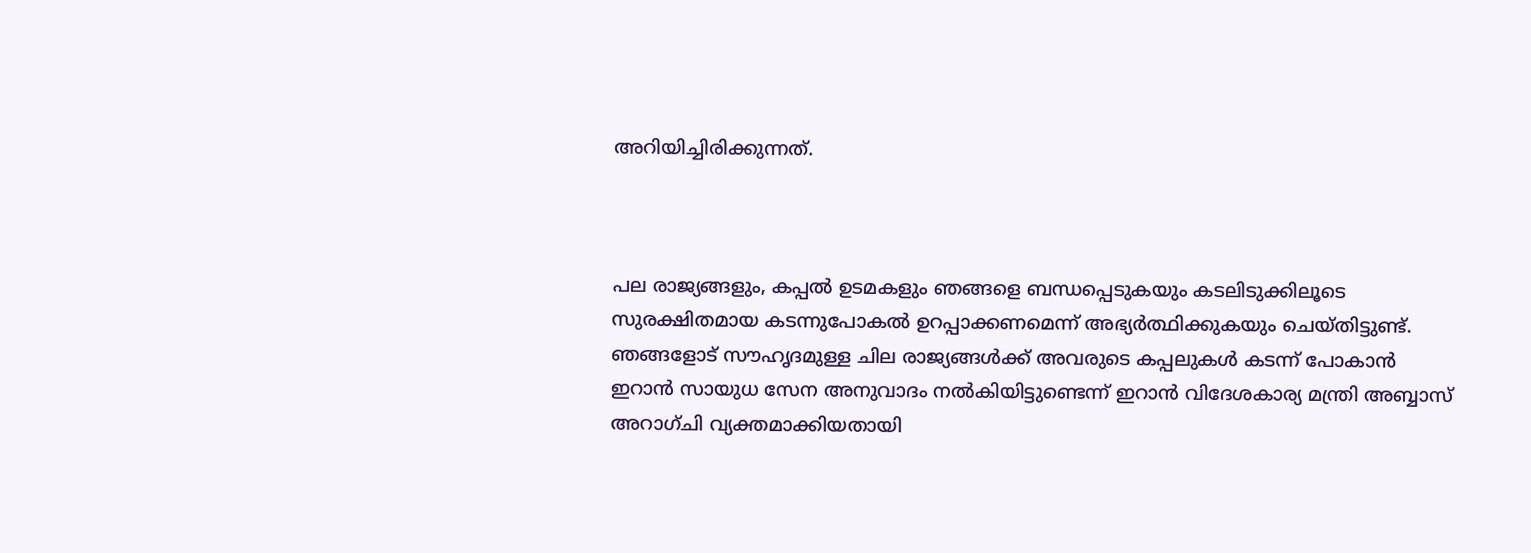അറിയിച്ചിരിക്കുന്നത്.



പല രാജ്യങ്ങളും, കപ്പൽ ഉടമകളും ഞങ്ങളെ ബന്ധപ്പെടുകയും കടലിടുക്കിലൂടെ സുരക്ഷിതമായ കടന്നുപോകൽ ഉറപ്പാക്കണമെന്ന് അഭ്യർത്ഥിക്കുകയും ചെയ്തിട്ടുണ്ട്. ഞങ്ങളോട് സൗഹൃദമുള്ള ചില രാജ്യങ്ങൾക്ക് അവരുടെ കപ്പലുകൾ കടന്ന് പോകാൻ ഇറാൻ സായുധ സേന അനുവാദം നൽകിയിട്ടുണ്ടെന്ന് ഇറാൻ വിദേശകാര്യ മന്ത്രി അബ്ബാസ് അറാഗ്ചി വ്യക്തമാക്കിയതായി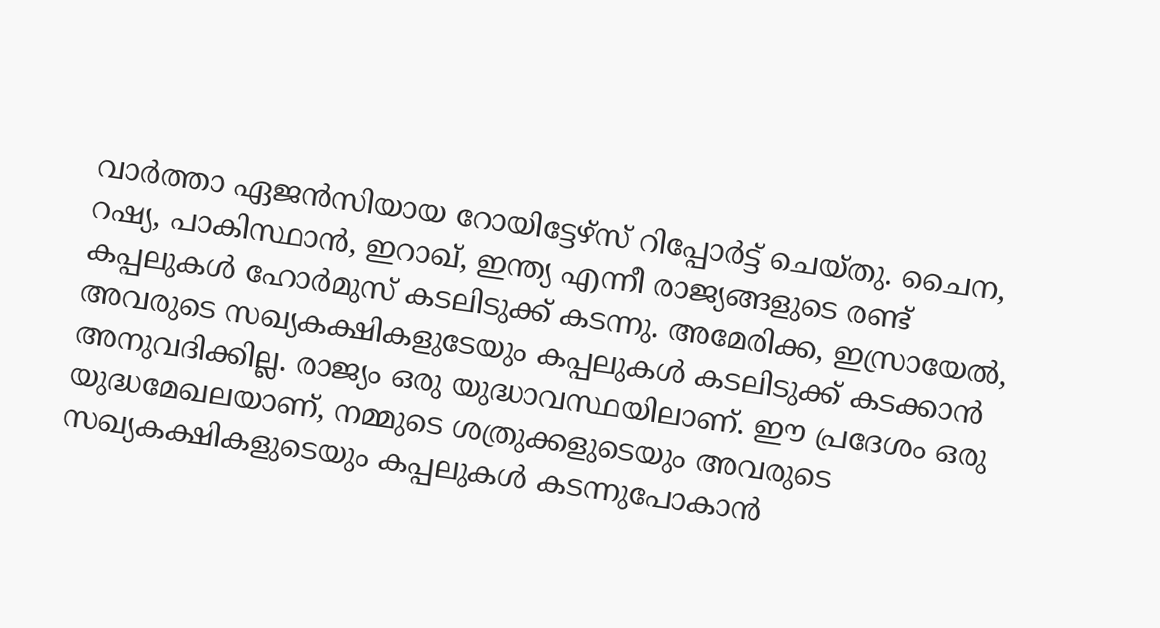വാ‍ർത്താ ഏജൻസിയായ റോയിട്ടേഴ്സ് റിപ്പോർട്ട് ചെയ്തു. ചൈന, റഷ്യ, പാകിസ്ഥാൻ, ഇറാഖ്, ഇന്ത്യ എന്നീ രാജ്യങ്ങളുടെ രണ്ട് കപ്പലുകൾ ഹോർമുസ് കടലിടുക്ക് കടന്നു. അമേരിക്ക, ഇസ്രായേൽ, അവരുടെ സഖ്യകക്ഷികളുടേയും കപ്പലുകൾ കടലിടുക്ക് കടക്കാൻ അനുവദിക്കില്ല. രാജ്യം ഒരു യുദ്ധാവസ്ഥയിലാണ്. ഈ പ്രദേശം ഒരു യുദ്ധമേഖലയാണ്, നമ്മുടെ ശത്രുക്കളുടെയും അവരുടെ സഖ്യകക്ഷികളുടെയും കപ്പലുകൾ കടന്നുപോകാൻ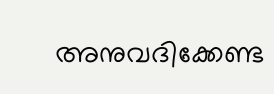അനുവദിക്കേണ്ട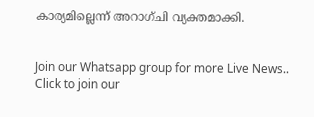കാര്യമില്ലെന്ന് അറാഗ്ചി വ്യക്തമാക്കി.


Join our Whatsapp group for more Live News..
Click to join our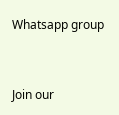Whatsapp group


Join our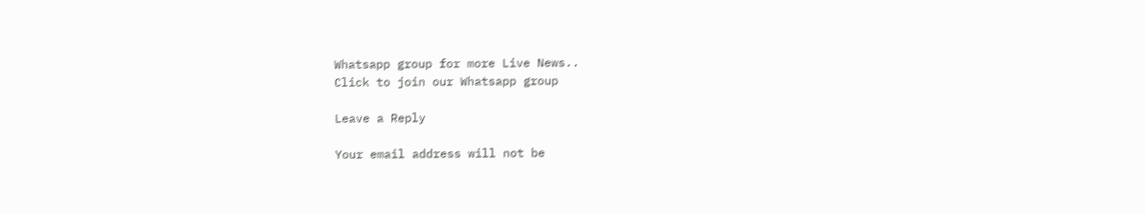Whatsapp group for more Live News..
Click to join our Whatsapp group

Leave a Reply

Your email address will not be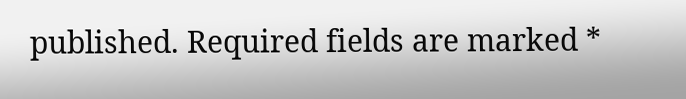published. Required fields are marked *